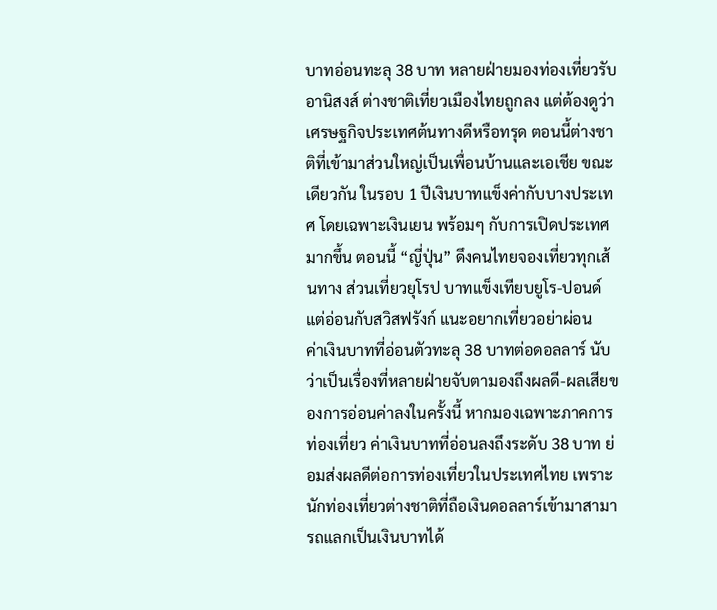บาทอ่อนทะลุ 38 บาท หลายฝ่ายมองท่องเที่ยวรับอานิสงส์ ต่างชาติเที่ยวเมืองไทยถูกลง แต่ต้องดูว่าเศรษฐกิจประเทศต้นทางดีหรือทรุด ตอนนี้ต่างชาติที่เข้ามาส่วนใหญ่เป็นเพื่อนบ้านและเอเชีย ขณะเดียวกัน ในรอบ 1 ปีเงินบาทแข็งค่ากับบางประเทศ โดยเฉพาะเงินเยน พร้อมๆ กับการเปิดประเทศมากขึ้น ตอนนี้ “ญี่ปุ่น” ดึงคนไทยจองเที่ยวทุกเส้นทาง ส่วนเที่ยวยุโรป บาทแข็งเทียบยูโร-ปอนด์ แต่อ่อนกับสวิสฟรังก์ แนะอยากเที่ยวอย่าผ่อน
ค่าเงินบาทที่อ่อนตัวทะลุ 38 บาทต่อดอลลาร์ นับว่าเป็นเรื่องที่หลายฝ่ายจับตามองถึงผลดี-ผลเสียของการอ่อนค่าลงในครั้งนี้ หากมองเฉพาะภาคการท่องเที่ยว ค่าเงินบาทที่อ่อนลงถึงระดับ 38 บาท ย่อมส่งผลดีต่อการท่องเที่ยวในประเทศไทย เพราะนักท่องเที่ยวต่างชาติที่ถือเงินดอลลาร์เข้ามาสามารถแลกเป็นเงินบาทได้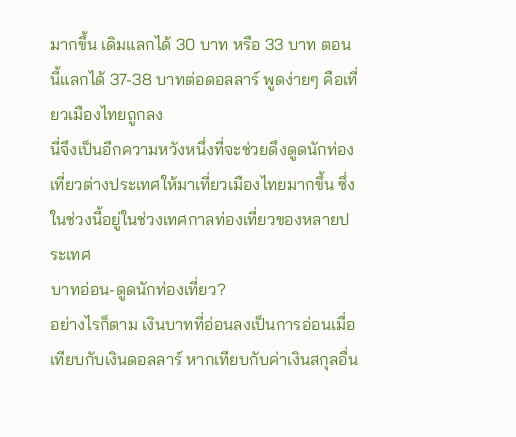มากขึ้น เดิมแลกได้ 30 บาท หรือ 33 บาท ตอนนี้แลกได้ 37-38 บาทต่อดอลลาร์ พูดง่ายๆ คือเที่ยวเมืองไทยถูกลง
นี่จึงเป็นอีกความหวังหนึ่งที่จะช่วยดึงดูดนักท่องเที่ยวต่างประเทศให้มาเที่ยวเมืองไทยมากขึ้น ซึ่งในช่วงนี้อยู่ในช่วงเทศกาลท่องเที่ยวของหลายประเทศ
บาทอ่อน-ดูดนักท่องเที่ยว?
อย่างไรก็ตาม เงินบาทที่อ่อนลงเป็นการอ่อนเมื่อเทียบกับเงินดอลลาร์ หากเทียบกับค่าเงินสกุลอื่น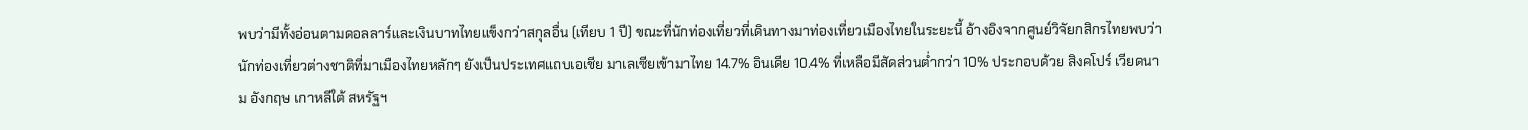พบว่ามีทั้งอ่อนตามดอลลาร์และเงินบาทไทยแข็งกว่าสกุลอื่น (เทียบ 1 ปี) ขณะที่นักท่องเที่ยวที่เดินทางมาท่องเที่ยวเมืองไทยในระยะนี้ อ้างอิงจากศูนย์วิจัยกสิกรไทยพบว่า นักท่องเที่ยวต่างชาติที่มาเมืองไทยหลักๆ ยังเป็นประเทศแถบเอเชีย มาเลเซียเข้ามาไทย 14.7% อินเดีย 10.4% ที่เหลือมีสัดส่วนต่ำกว่า 10% ประกอบด้วย สิงคโปร์ เวียดนาม อังกฤษ เกาหลีใต้ สหรัฐฯ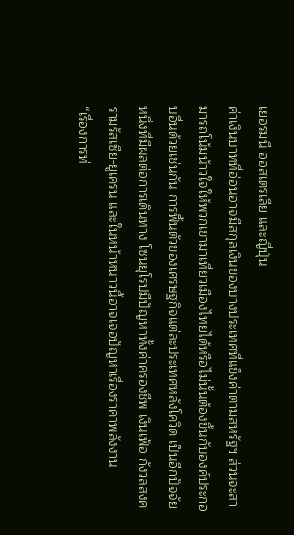เยอรมนี ออสเตรเลีย และญี่ปุ่น
ค่าเงินบาทที่อ่อนอาจมีสกุลเงินของบางประเทศที่แข็งค่าตามสหรัฐฯ ส่วนจะสามารถโน้มน้าวใจให้พวกเขามาเที่ยวเมืองไทยได้หรือไม่นั้นต้องขึ้นกับองค์ประกอบอื่นด้วยเช่นกัน การฟื้นตัวของเศรษฐกิจแต่ละประเทศหลังโควิด เป็นอีกปัจจัยหนึ่งที่มีผลต่อการเดินทาง โซนยุโรปมีปัญหาทั้งค่าครองชีพ เงินเฟ้อ กังวลสงครามรัสเซีย-ยูเครน และในหน้าหนาวนี้อาจเจอปัญหาเรื่องราคาพลังงาน
“เรื่องการท่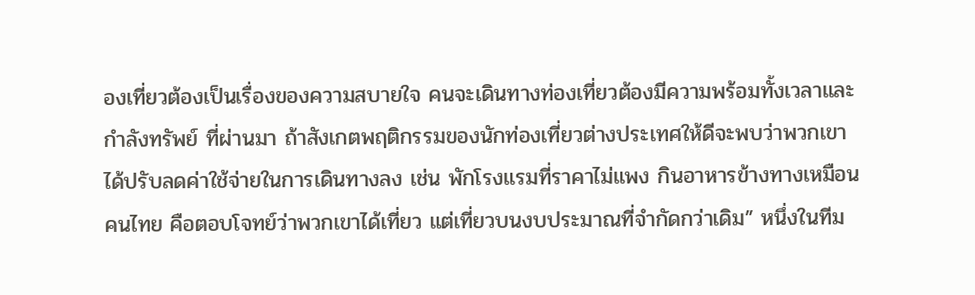องเที่ยวต้องเป็นเรื่องของความสบายใจ คนจะเดินทางท่องเที่ยวต้องมีความพร้อมทั้งเวลาและกำลังทรัพย์ ที่ผ่านมา ถ้าสังเกตพฤติกรรมของนักท่องเที่ยวต่างประเทศให้ดีจะพบว่าพวกเขาได้ปรับลดค่าใช้จ่ายในการเดินทางลง เช่น พักโรงแรมที่ราคาไม่แพง กินอาหารข้างทางเหมือนคนไทย คือตอบโจทย์ว่าพวกเขาได้เที่ยว แต่เที่ยวบนงบประมาณที่จำกัดกว่าเดิม” หนึ่งในทีม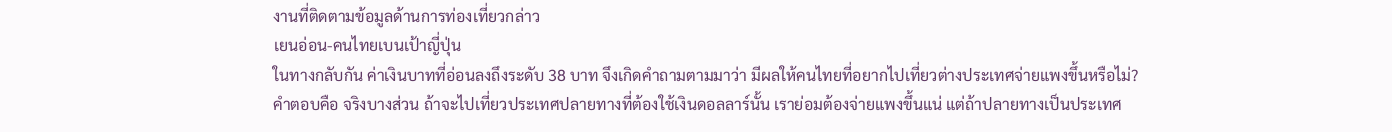งานที่ติดตามข้อมูลด้านการท่องเที่ยวกล่าว
เยนอ่อน-คนไทยเบนเป้าญี่ปุ่น
ในทางกลับกัน ค่าเงินบาทที่อ่อนลงถึงระดับ 38 บาท จึงเกิดคำถามตามมาว่า มีผลให้คนไทยที่อยากไปเที่ยวต่างประเทศจ่ายแพงขึ้นหรือไม่?
คำตอบคือ จริงบางส่วน ถ้าจะไปเที่ยวประเทศปลายทางที่ต้องใช้เงินดอลลาร์นั้น เราย่อมต้องจ่ายแพงขึ้นแน่ แต่ถ้าปลายทางเป็นประเทศ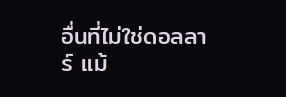อื่นที่ไม่ใช่ดอลลาร์ แม้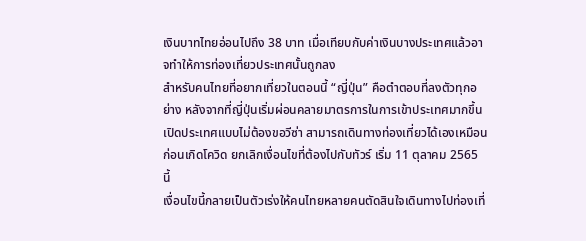เงินบาทไทยอ่อนไปถึง 38 บาท เมื่อเทียบกับค่าเงินบางประเทศแล้วอาจทำให้การท่องเที่ยวประเทศนั้นถูกลง
สำหรับคนไทยที่อยากเที่ยวในตอนนี้ “ญี่ปุ่น” คือตำตอบที่ลงตัวทุกอย่าง หลังจากที่ญี่ปุ่นเริ่มผ่อนคลายมาตรการในการเข้าประเทศมากขึ้น เปิดประเทศแบบไม่ต้องขอวีซ่า สามารถเดินทางท่องเที่ยวได้เองเหมือนก่อนเกิดโควิด ยกเลิกเงื่อนไขที่ต้องไปกับทัวร์ เริ่ม 11 ตุลาคม 2565 นี้
เงื่อนไขนี้กลายเป็นตัวเร่งให้คนไทยหลายคนตัดสินใจเดินทางไปท่องเที่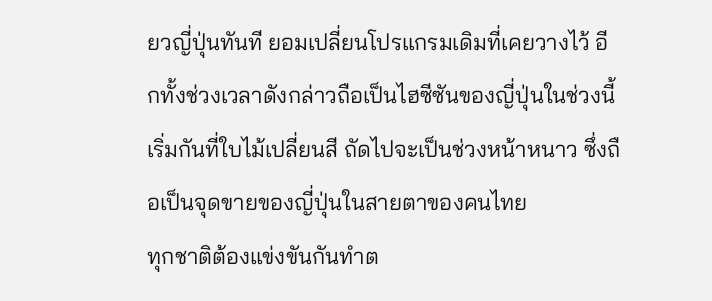ยวญี่ปุ่นทันที ยอมเปลี่ยนโปรแกรมเดิมที่เคยวางไว้ อีกทั้งช่วงเวลาดังกล่าวถือเป็นไฮซีซันของญี่ปุ่นในช่วงนี้เริ่มกันที่ใบไม้เปลี่ยนสี ถัดไปจะเป็นช่วงหน้าหนาว ซึ่งถือเป็นจุดขายของญี่ปุ่นในสายตาของคนไทย
ทุกชาติต้องแข่งขันกันทำต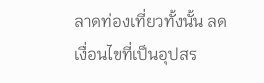ลาดท่องเที่ยวทั้งนั้น ลดเงื่อนไขที่เป็นอุปสร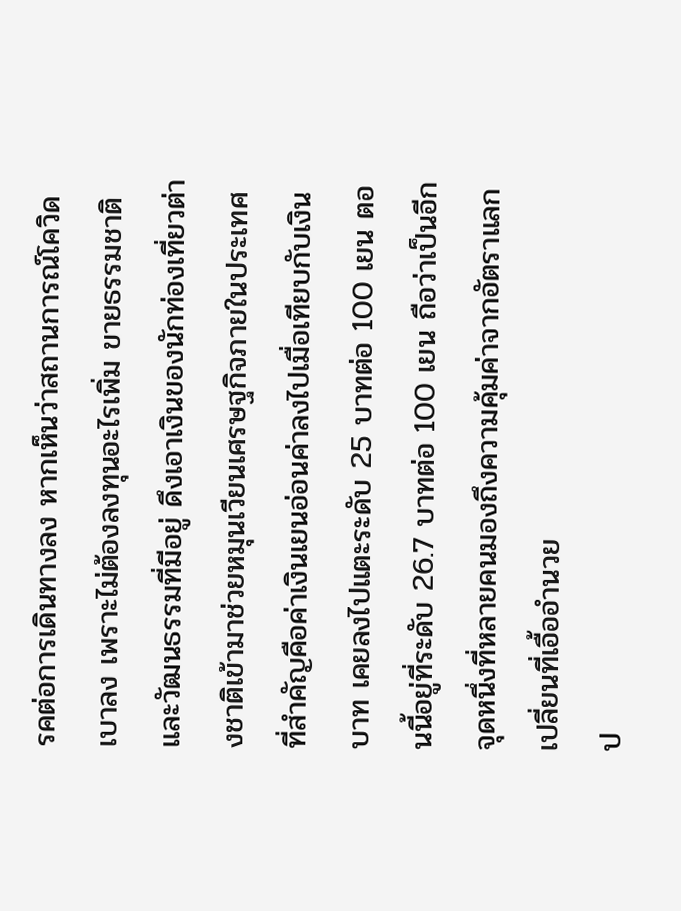รคต่อการเดินทางลง หากเห็นว่าสถานการณ์โควิดเบาลง เพราะไม่ต้องลงทุนอะไรเพิ่ม ขายธรรมชาติและวัฒนธรรมที่มีอยู่ ดึงเอาเงินของนักท่องเที่ยวต่างชาติเข้ามาช่วยหมุนเวียนเศรษฐกิจภายในประเทศ
ที่สำคัญคือค่าเงินเยนอ่อนค่าลงไปเมื่อเทียบกับเงินบาท เคยลงไปแตะระดับ 25 บาทต่อ 100 เยน ตอนนี้อยู่ที่ระดับ 26.7 บาทต่อ 100 เยน ถือว่าเป็นอีกจุดหนึ่งที่หลายคนมองถึงความคุ้มค่าจากอัตราแลกเปลี่ยนที่เอื้ออำนวย
ป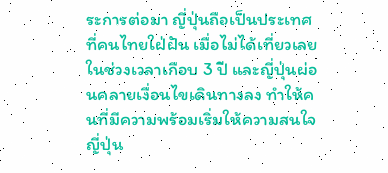ระการต่อมา ญี่ปุ่นถือเป็นประเทศที่คนไทยใฝ่ฝัน เมื่อไม่ได้เที่ยวเลยในช่วงเวลาเกือบ 3 ปี และญี่ปุ่นผ่อนคลายเงื่อนไขเดินทางลง ทำให้คนที่มีความพร้อมเริ่มให้ความสนใจญี่ปุ่น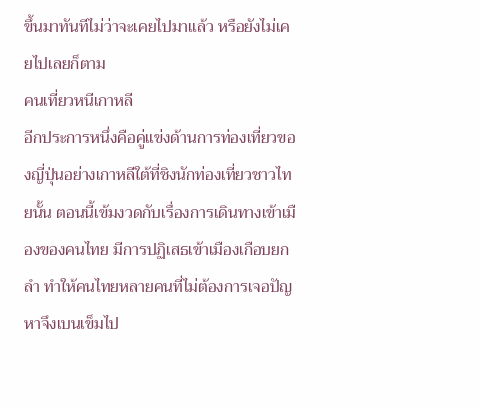ขึ้นมาทันทีไม่ว่าจะเคยไปมาแล้ว หรือยังไม่เคยไปเลยก็ตาม
คนเที่ยวหนีเกาหลี
อีกประการหนึ่งคือคู่แข่งด้านการท่องเที่ยวของญี่ปุ่นอย่างเกาหลีใต้ที่ชิงนักท่องเที่ยวชาวไทยนั้น ตอนนี้เข้มงวดกับเรื่องการเดินทางเข้าเมืองของคนไทย มีการปฏิเสธเข้าเมืองเกือบยกลำ ทำให้คนไทยหลายคนที่ไม่ต้องการเจอปัญหาจึงเบนเข็มไป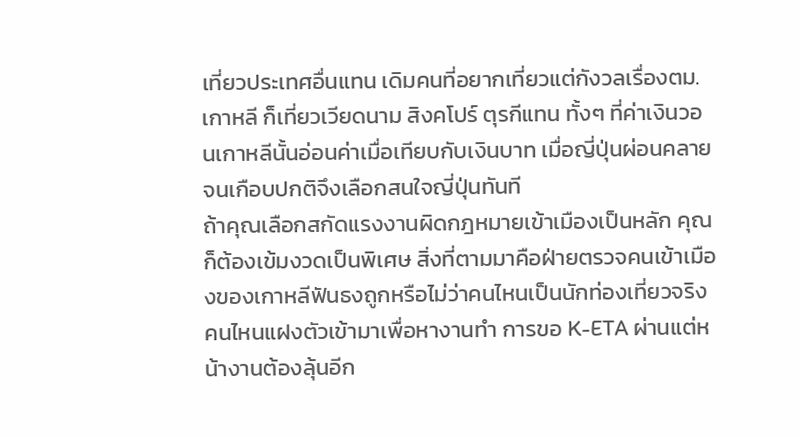เที่ยวประเทศอื่นแทน เดิมคนที่อยากเที่ยวแต่กังวลเรื่องตม.เกาหลี ก็เที่ยวเวียดนาม สิงคโปร์ ตุรกีแทน ทั้งๆ ที่ค่าเงินวอนเกาหลีนั้นอ่อนค่าเมื่อเทียบกับเงินบาท เมื่อญี่ปุ่นผ่อนคลายจนเกือบปกติจึงเลือกสนใจญี่ปุ่นทันที
ถ้าคุณเลือกสกัดแรงงานผิดกฎหมายเข้าเมืองเป็นหลัก คุณก็ต้องเข้มงวดเป็นพิเศษ สิ่งที่ตามมาคือฝ่ายตรวจคนเข้าเมืองของเกาหลีฟันธงถูกหรือไม่ว่าคนไหนเป็นนักท่องเที่ยวจริง คนไหนแฝงตัวเข้ามาเพื่อหางานทำ การขอ K-ETA ผ่านแต่หน้างานต้องลุ้นอีก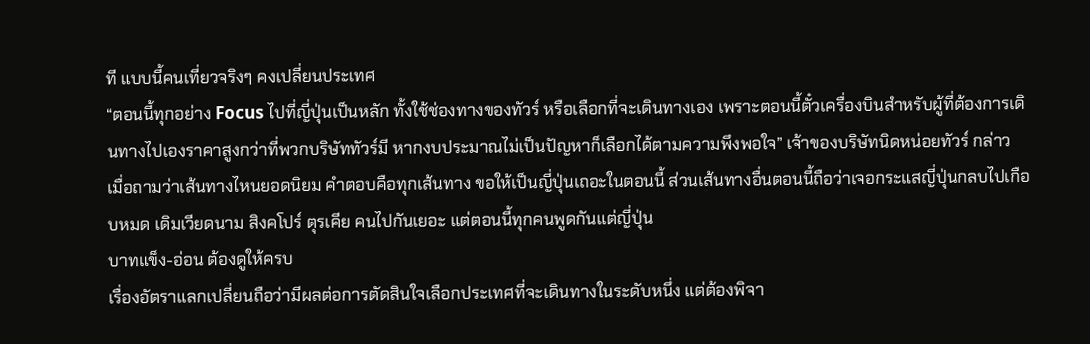ที แบบนี้คนเที่ยวจริงๆ คงเปลี่ยนประเทศ
“ตอนนี้ทุกอย่าง Focus ไปที่ญี่ปุ่นเป็นหลัก ทั้งใช้ช่องทางของทัวร์ หรือเลือกที่จะเดินทางเอง เพราะตอนนี้ตั๋วเครื่องบินสำหรับผู้ที่ต้องการเดินทางไปเองราคาสูงกว่าที่พวกบริษัททัวร์มี หากงบประมาณไม่เป็นปัญหาก็เลือกได้ตามความพึงพอใจ” เจ้าของบริษัทนิดหน่อยทัวร์ กล่าว
เมื่อถามว่าเส้นทางไหนยอดนิยม คำตอบคือทุกเส้นทาง ขอให้เป็นญี่ปุ่นเถอะในตอนนี้ ส่วนเส้นทางอื่นตอนนี้ถือว่าเจอกระแสญี่ปุ่นกลบไปเกือบหมด เดิมเวียดนาม สิงคโปร์ ตุรเคีย คนไปกันเยอะ แต่ตอนนี้ทุกคนพูดกันแต่ญี่ปุ่น
บาทแข็ง-อ่อน ต้องดูให้ครบ
เรื่องอัตราแลกเปลี่ยนถือว่ามีผลต่อการตัดสินใจเลือกประเทศที่จะเดินทางในระดับหนึ่ง แต่ต้องพิจา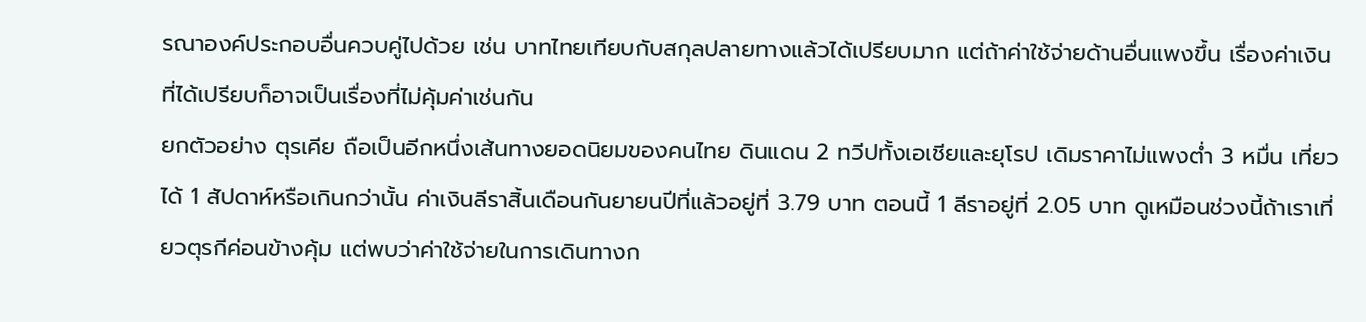รณาองค์ประกอบอื่นควบคู่ไปด้วย เช่น บาทไทยเทียบกับสกุลปลายทางแล้วได้เปรียบมาก แต่ถ้าค่าใช้จ่ายด้านอื่นแพงขึ้น เรื่องค่าเงินที่ได้เปรียบก็อาจเป็นเรื่องที่ไม่คุ้มค่าเช่นกัน
ยกตัวอย่าง ตุรเคีย ถือเป็นอีกหนึ่งเส้นทางยอดนิยมของคนไทย ดินแดน 2 ทวีปทั้งเอเชียและยุโรป เดิมราคาไม่แพงต่ำ 3 หมื่น เที่ยวได้ 1 สัปดาห์หรือเกินกว่านั้น ค่าเงินลีราสิ้นเดือนกันยายนปีที่แล้วอยู่ที่ 3.79 บาท ตอนนี้ 1 ลีราอยู่ที่ 2.05 บาท ดูเหมือนช่วงนี้ถ้าเราเที่ยวตุรกีค่อนข้างคุ้ม แต่พบว่าค่าใช้จ่ายในการเดินทางก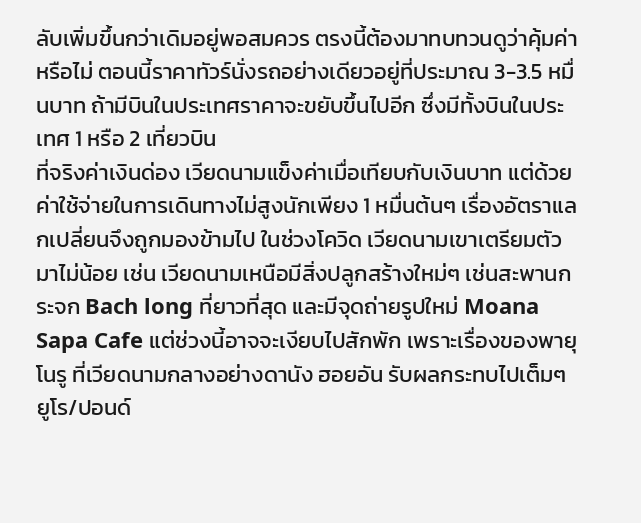ลับเพิ่มขึ้นกว่าเดิมอยู่พอสมควร ตรงนี้ต้องมาทบทวนดูว่าคุ้มค่าหรือไม่ ตอนนี้ราคาทัวร์นั่งรถอย่างเดียวอยู่ที่ประมาณ 3-3.5 หมื่นบาท ถ้ามีบินในประเทศราคาจะขยับขึ้นไปอีก ซึ่งมีทั้งบินในประเทศ 1 หรือ 2 เที่ยวบิน
ที่จริงค่าเงินด่อง เวียดนามแข็งค่าเมื่อเทียบกับเงินบาท แต่ด้วยค่าใช้จ่ายในการเดินทางไม่สูงนักเพียง 1 หมื่นต้นๆ เรื่องอัตราแลกเปลี่ยนจึงถูกมองข้ามไป ในช่วงโควิด เวียดนามเขาเตรียมตัวมาไม่น้อย เช่น เวียดนามเหนือมีสิ่งปลูกสร้างใหม่ๆ เช่นสะพานกระจก Bach long ที่ยาวที่สุด และมีจุดถ่ายรูปใหม่ Moana Sapa Cafe แต่ช่วงนี้อาจจะเงียบไปสักพัก เพราะเรื่องของพายุโนรู ที่เวียดนามกลางอย่างดานัง ฮอยอัน รับผลกระทบไปเต็มๆ
ยูโร/ปอนด์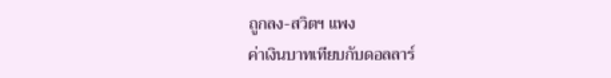ถูกลง-สวิตฯ แพง
ค่าเงินบาทเทียบกับดอลลาร์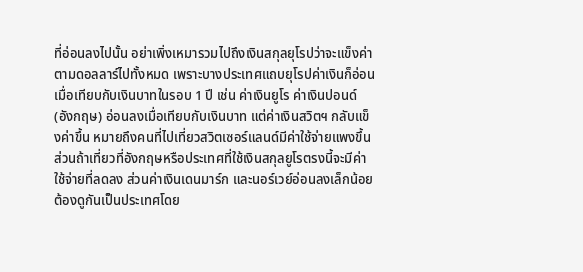ที่อ่อนลงไปนั้น อย่าเพิ่งเหมารวมไปถึงเงินสกุลยุโรปว่าจะแข็งค่าตามดอลลาร์ไปทั้งหมด เพราะบางประเทศแถบยุโรปค่าเงินก็อ่อนเมื่อเทียบกับเงินบาทในรอบ 1 ปี เช่น ค่าเงินยูโร ค่าเงินปอนด์ (อังกฤษ) อ่อนลงเมื่อเทียบกับเงินบาท แต่ค่าเงินสวิตฯ กลับแข็งค่าขึ้น หมายถึงคนที่ไปเที่ยวสวิตเซอร์แลนด์มีค่าใช้จ่ายแพงขึ้น ส่วนถ้าเที่ยวที่อังกฤษหรือประเทศที่ใช้เงินสกุลยูโรตรงนี้จะมีค่าใช้จ่ายที่ลดลง ส่วนค่าเงินเดนมาร์ก และนอร์เวย์อ่อนลงเล็กน้อย
ต้องดูกันเป็นประเทศโดย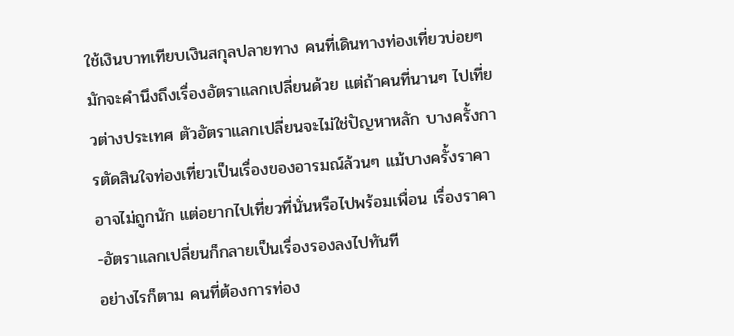ใช้เงินบาทเทียบเงินสกุลปลายทาง คนที่เดินทางท่องเที่ยวบ่อยๆ มักจะคำนึงถึงเรื่องอัตราแลกเปลี่ยนด้วย แต่ถ้าคนที่นานๆ ไปเที่ยวต่างประเทศ ตัวอัตราแลกเปลี่ยนจะไม่ใช่ปัญหาหลัก บางครั้งการตัดสินใจท่องเที่ยวเป็นเรื่องของอารมณ์ล้วนๆ แม้บางครั้งราคาอาจไม่ถูกนัก แต่อยากไปเที่ยวที่นั่นหรือไปพร้อมเพื่อน เรื่องราคา-อัตราแลกเปลี่ยนก็กลายเป็นเรื่องรองลงไปทันที
อย่างไรก็ตาม คนที่ต้องการท่อง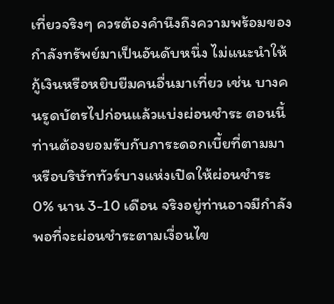เที่ยวจริงๆ ควรต้องคำนึงถึงความพร้อมของกำลังทรัพย์มาเป็นอันดับหนึ่ง ไม่แนะนำให้กู้เงินหรือหยิบยืมคนอื่นมาเที่ยว เช่น บางคนรูดบัตรไปก่อนแล้วแบ่งผ่อนชำระ ตอนนี้ท่านต้องยอมรับกับภาระดอกเบี้ยที่ตามมา หรือบริษัททัวร์บางแห่งเปิดให้ผ่อนชำระ 0% นาน 3-10 เดือน จริงอยู่ท่านอาจมีกำลังพอที่จะผ่อนชำระตามเงื่อนไข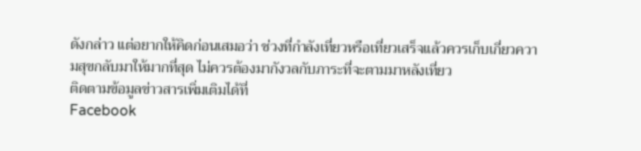ดังกล่าว แต่อยากให้คิดก่อนเสมอว่า ช่วงที่กำลังเที่ยวหรือเที่ยวเสร็จแล้วควรเก็บเกี่ยวความสุขกลับมาให้มากที่สุด ไม่ควรต้องมากังวลกับภาระที่จะตามมาหลังเที่ยว
ติดตามข้อมูลข่าวสารเพิ่มเติมได้ที่
Facebook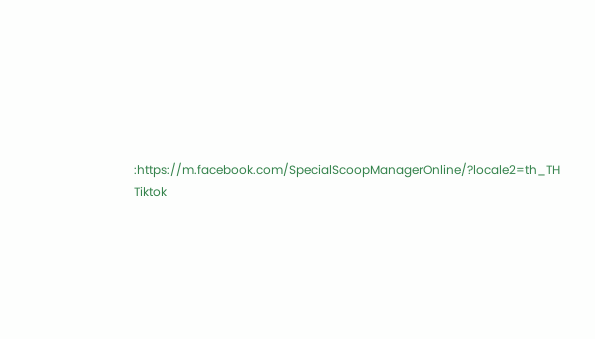:https://m.facebook.com/SpecialScoopManagerOnline/?locale2=th_TH
Tiktok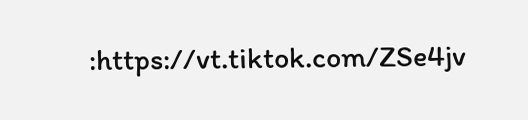:https://vt.tiktok.com/ZSe4jv